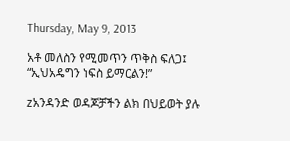Thursday, May 9, 2013

አቶ መለስን የሚመጥን ጥቅስ ፍለጋ፤ “ኢህአዴግን ነፍስ ይማርልን!”

zአንዳንድ ወዳጆቻችን ልክ በህይወት ያሉ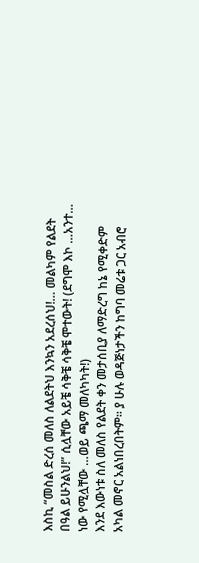እስኪ “መስል ድረሰ መለስ ለልደትህ እንኳን አደረሰህ!… መልካም የልደት በዓል ይሁንልህ!” ሲሏቸው አይቼ ሳቅቼ ሳቅቼ ሞተውት! (ደግሞ እኮ …አንተ… ነው የሚሏቸው …ወይ ጫማ መለካካት!)
እንደ እውነቱ ስለ መለስ የልደት ቀን መታሰቢያ ለማድረግ ከኔ የሚቀድም አካል መኖር አልነበረበትም፡፡ ያ ሁሉ ወዳጅነታችን ከግባ መሬቱ ጋር አብሮ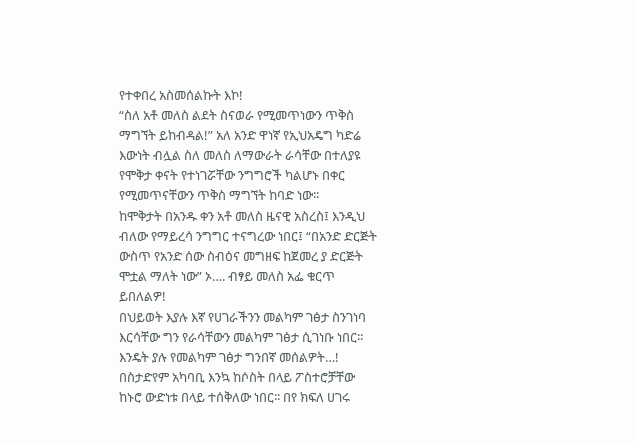የተቀበረ አስመሰልኩት እኮ!
“ስለ አቶ መለስ ልደት ስናወራ የሚመጥነውን ጥቅስ ማግኘት ይከብዳል!” አለ አንድ ዋነኛ የኢህአዴግ ካድሬ እውነት ብሏል ስለ መለስ ለማውራት ራሳቸው በተለያዩ የሞቅታ ቀናት የተነገሯቸው ንግግሮች ካልሆኑ በቀር የሚመጥናቸውን ጥቅስ ማግኘት ከባድ ነው፡፡
ከሞቅታት በአንዱ ቀን አቶ መለስ ዜናዊ አስረስ፤ እንዲህ ብለው የማይረሳ ንግግር ተናግረው ነበር፤ “በአንድ ድርጅት ውስጥ የአንድ ሰው ስብዕና መግዘፍ ከጀመረ ያ ድርጅት ሞቷል ማለት ነው” ኦ…. ብፃይ መለስ አፌ ቁርጥ ይበለልዎ!
በህይወት እያሉ እኛ የሀገራችንን መልካም ገፅታ ስንገነባ እርሳቸው ግን የራሳቸውን መልካም ገፅታ ሲገነቡ ነበር፡፡ እንዴት ያሉ የመልካም ገፅታ ግንበኛ መሰልዎት…! በስታድየም አካባቢ እንኳ ከሶስት በላይ ፖስተሮቻቸው ከኑሮ ውድነቱ በላይ ተሰቅለው ነበር፡፡ በየ ክፍለ ሀገሩ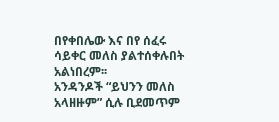በየቀበሌው እና በየ ሰፈሩ ሳይቀር መለስ ያልተሰቀሉበት አልነበረም፡፡
አንዳንዶች “ይህንን መለስ አላዘዙም” ሲሉ ቢደመጥም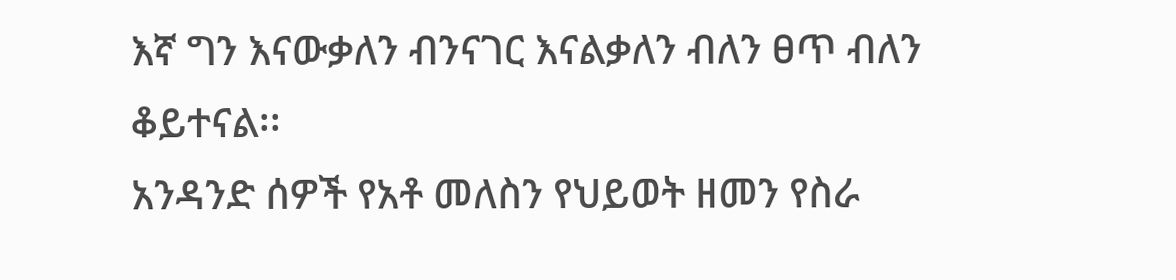እኛ ግን እናውቃለን ብንናገር እናልቃለን ብለን ፀጥ ብለን ቆይተናል፡፡
አንዳንድ ሰዎች የአቶ መለስን የህይወት ዘመን የስራ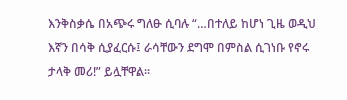እንቅስቃሴ በአጭሩ ግለፁ ሲባሉ “…በተለይ ከሆነ ጊዜ ወዲህ እኛን በሳቅ ሲያፈርሱ፤ ራሳቸውን ደግሞ በምስል ሲገነቡ የኖሩ ታላቅ መሪ!” ይሏቸዋል፡፡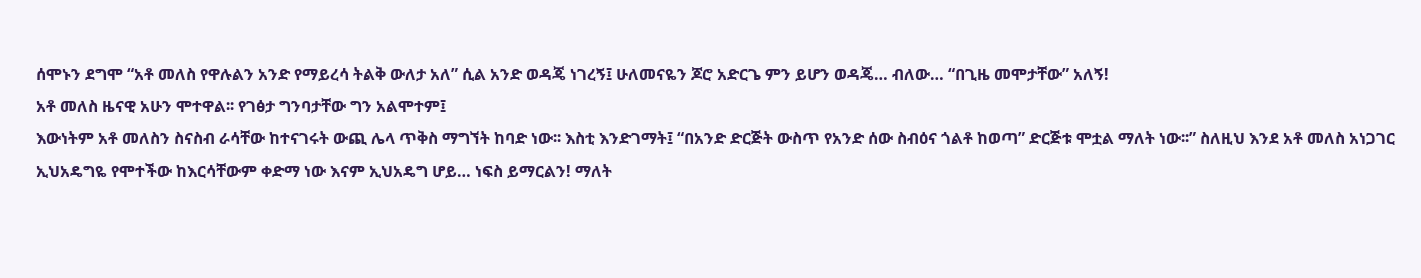ሰሞኑን ደግሞ “አቶ መለስ የዋሉልን አንድ የማይረሳ ትልቅ ውለታ አለ” ሲል አንድ ወዳጄ ነገረኝ፤ ሁለመናዬን ጆሮ አድርጌ ምን ይሆን ወዳጄ… ብለው… “በጊዜ መሞታቸው” አለኝ!
አቶ መለስ ዜናዊ አሁን ሞተዋል፡፡ የገፅታ ግንባታቸው ግን አልሞተም፤
እውነትም አቶ መለስን ስናስብ ራሳቸው ከተናገሩት ውጪ ሌላ ጥቅስ ማግኘት ከባድ ነው፡፡ እስቲ እንድገማት፤ “በአንድ ድርጅት ውስጥ የአንድ ሰው ስብዕና ጎልቶ ከወጣ” ድርጅቱ ሞቷል ማለት ነው፡፡” ስለዚህ እንደ አቶ መለስ አነጋገር ኢህአዴግዬ የሞተችው ከእርሳቸውም ቀድማ ነው እናም ኢህአዴግ ሆይ… ነፍስ ይማርልን! ማለት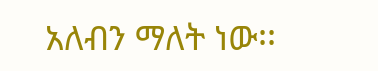አለብን ማለት ነው፡፡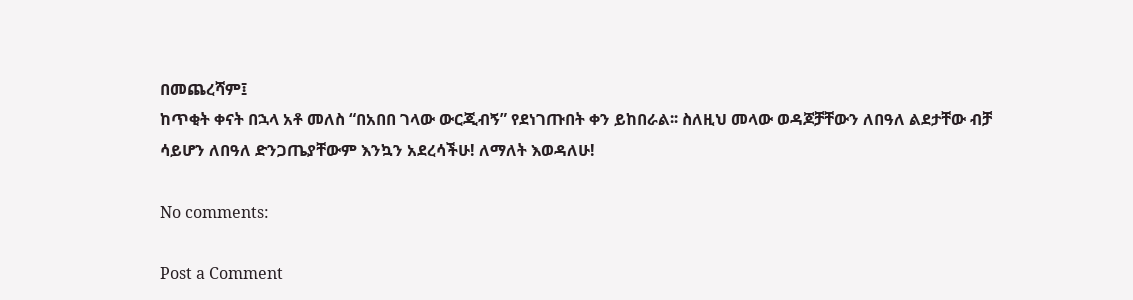በመጨረሻም፤
ከጥቂት ቀናት በኋላ አቶ መለስ “በአበበ ገላው ውርጂብኝ” የደነገጡበት ቀን ይከበራል፡፡ ስለዚህ መላው ወዳጆቻቸውን ለበዓለ ልደታቸው ብቻ ሳይሆን ለበዓለ ድንጋጤያቸውም እንኳን አደረሳችሁ! ለማለት እወዳለሁ!

No comments:

Post a Comment